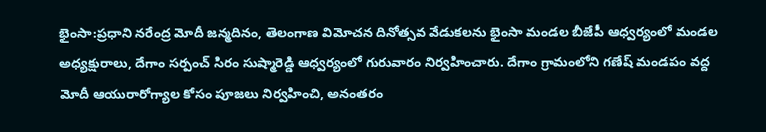భైంసా:ప్రధాని నరేంద్ర మోదీ జన్మదినం, తెలంగాణ విమోచన దినోత్సవ వేడుకలను భైంసా మండల బీజేపీ ఆధ్వర్యంలో మండల అధ్యక్షురాలు, దేగాం సర్పంచ్ సిరం సుష్మారెడ్డి ఆధ్వర్యంలో గురువారం నిర్వహించారు. దేగాం గ్రామంలోని గణేష్ మండపం వద్ద మోదీ ఆయురారోగ్యాల కోసం పూజలు నిర్వహించి, అనంతరం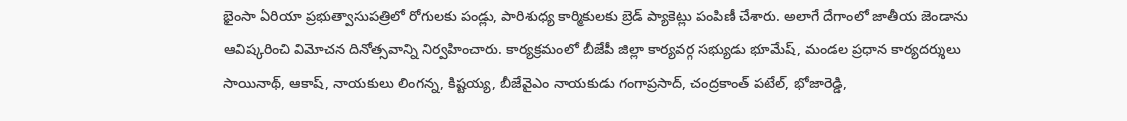భైంసా ఏరియా ప్రభుత్వాసుపత్రిలో రోగులకు పండ్లు, పారిశుధ్య కార్మికులకు బ్రెడ్ ప్యాకెట్లు పంపిణీ చేశారు. అలాగే దేగాంలో జాతీయ జెండాను ఆవిష్కరించి విమోచన దినోత్సవాన్ని నిర్వహించారు. కార్యక్రమంలో బీజేపీ జిల్లా కార్యవర్గ సభ్యుడు భూమేష్, మండల ప్రధాన కార్యదర్శులు సాయినాథ్, ఆకాష్, నాయకులు లింగన్న, కిష్టయ్య, బీజేవైఎం నాయకుడు గంగాప్రసాద్, చంద్రకాంత్ పటేల్, భోజారెడ్డి,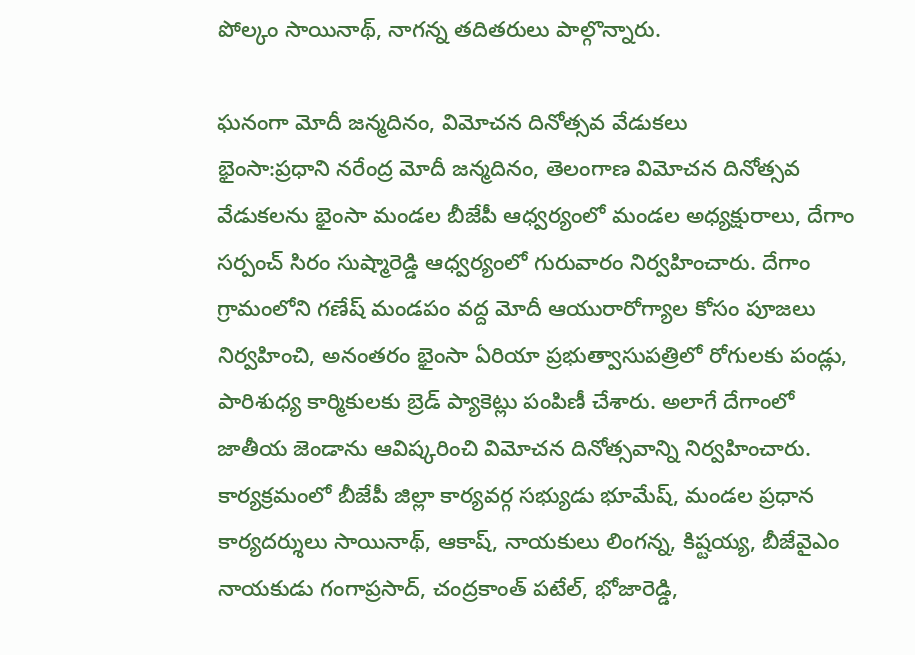పోల్కం సాయినాథ్, నాగన్న తదితరులు పాల్గొన్నారు.

ఘనంగా మోదీ జన్మదినం, విమోచన దినోత్సవ వేడుకలు
భైంసా:ప్రధాని నరేంద్ర మోదీ జన్మదినం, తెలంగాణ విమోచన దినోత్సవ వేడుకలను భైంసా మండల బీజేపీ ఆధ్వర్యంలో మండల అధ్యక్షురాలు, దేగాం సర్పంచ్ సిరం సుష్మారెడ్డి ఆధ్వర్యంలో గురువారం నిర్వహించారు. దేగాం గ్రామంలోని గణేష్ మండపం వద్ద మోదీ ఆయురారోగ్యాల కోసం పూజలు నిర్వహించి, అనంతరం భైంసా ఏరియా ప్రభుత్వాసుపత్రిలో రోగులకు పండ్లు, పారిశుధ్య కార్మికులకు బ్రెడ్ ప్యాకెట్లు పంపిణీ చేశారు. అలాగే దేగాంలో జాతీయ జెండాను ఆవిష్కరించి విమోచన దినోత్సవాన్ని నిర్వహించారు. కార్యక్రమంలో బీజేపీ జిల్లా కార్యవర్గ సభ్యుడు భూమేష్, మండల ప్రధాన కార్యదర్శులు సాయినాథ్, ఆకాష్, నాయకులు లింగన్న, కిష్టయ్య, బీజేవైఎం నాయకుడు గంగాప్రసాద్, చంద్రకాంత్ పటేల్, భోజారెడ్డి,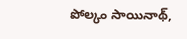పోల్కం సాయినాథ్,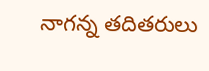నాగన్న తదితరులు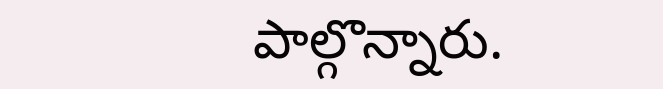పాల్గొన్నారు.